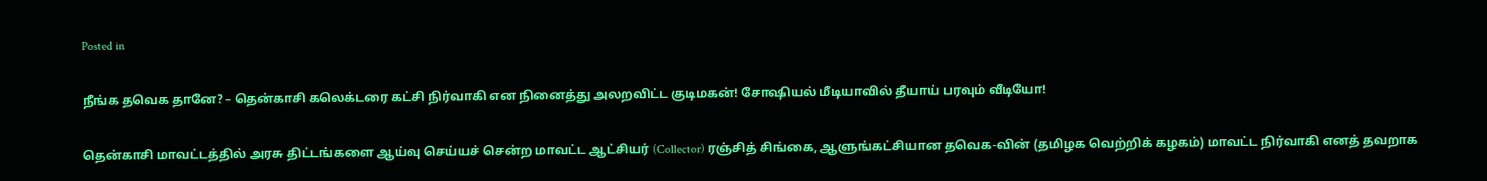Posted in

நீங்க தவெக தானே? – தென்காசி கலெக்டரை கட்சி நிர்வாகி என நினைத்து அலறவிட்ட குடிமகன்! சோஷியல் மீடியாவில் தீயாய் பரவும் வீடியோ!

தென்காசி மாவட்டத்தில் அரசு திட்டங்களை ஆய்வு செய்யச் சென்ற மாவட்ட ஆட்சியர் (Collector) ரஞ்சித் சிங்கை, ஆளுங்கட்சியான தவெக-வின் (தமிழக வெற்றிக் கழகம்) மாவட்ட நிர்வாகி எனத் தவறாக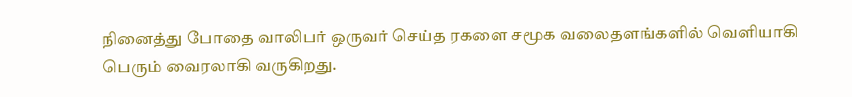நினைத்து போதை வாலிபர் ஒருவர் செய்த ரகளை சமூக வலைதளங்களில் வெளியாகி பெரும் வைரலாகி வருகிறது.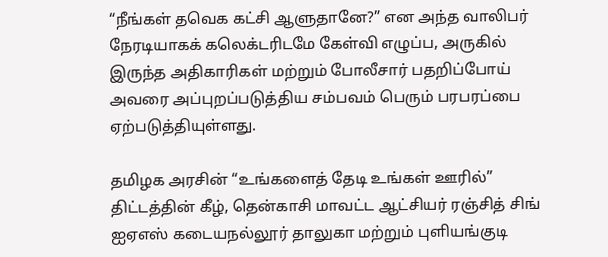“நீங்கள் தவெக கட்சி ஆளுதானே?” என அந்த வாலிபர் நேரடியாகக் கலெக்டரிடமே கேள்வி எழுப்ப, அருகில் இருந்த அதிகாரிகள் மற்றும் போலீசார் பதறிப்போய் அவரை அப்புறப்படுத்திய சம்பவம் பெரும் பரபரப்பை ஏற்படுத்தியுள்ளது.

தமிழக அரசின் “உங்களைத் தேடி உங்கள் ஊரில்” திட்டத்தின் கீழ், தென்காசி மாவட்ட ஆட்சியர் ரஞ்சித் சிங் ஐஏஎஸ் கடையநல்லூர் தாலுகா மற்றும் புளியங்குடி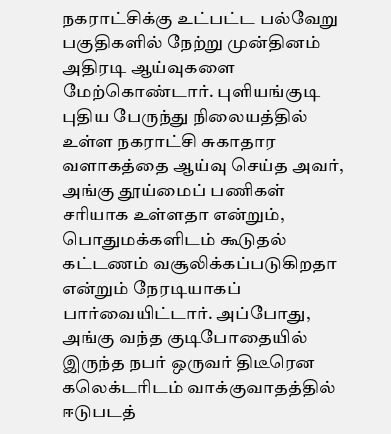நகராட்சிக்கு உட்பட்ட பல்வேறு பகுதிகளில் நேற்று முன்தினம் அதிரடி ஆய்வுகளை மேற்கொண்டார். புளியங்குடி புதிய பேருந்து நிலையத்தில் உள்ள நகராட்சி சுகாதார வளாகத்தை ஆய்வு செய்த அவர், அங்கு தூய்மைப் பணிகள் சரியாக உள்ளதா என்றும், பொதுமக்களிடம் கூடுதல் கட்டணம் வசூலிக்கப்படுகிறதா என்றும் நேரடியாகப் பார்வையிட்டார். அப்போது, அங்கு வந்த குடிபோதையில் இருந்த நபர் ஒருவர் திடீரென கலெக்டரிடம் வாக்குவாதத்தில் ஈடுபடத்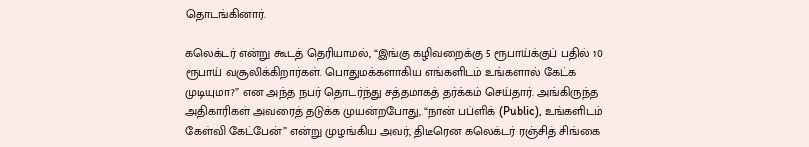தொடங்கினார்.

கலெக்டர் என்று கூடத் தெரியாமல், “இங்கு கழிவறைக்கு 5 ரூபாய்க்குப் பதில் 10 ரூபாய் வசூலிக்கிறார்கள். பொதுமக்களாகிய எங்களிடம் உங்களால் கேட்க முடியுமா?” என அந்த நபர் தொடர்ந்து சத்தமாகத் தர்க்கம் செய்தார். அங்கிருந்த அதிகாரிகள் அவரைத் தடுக்க முயன்றபோது, “நான் பப்ளிக் (Public), உங்களிடம் கேள்வி கேட்பேன்” என்று முழங்கிய அவர், திடீரென கலெக்டர் ரஞ்சித் சிங்கை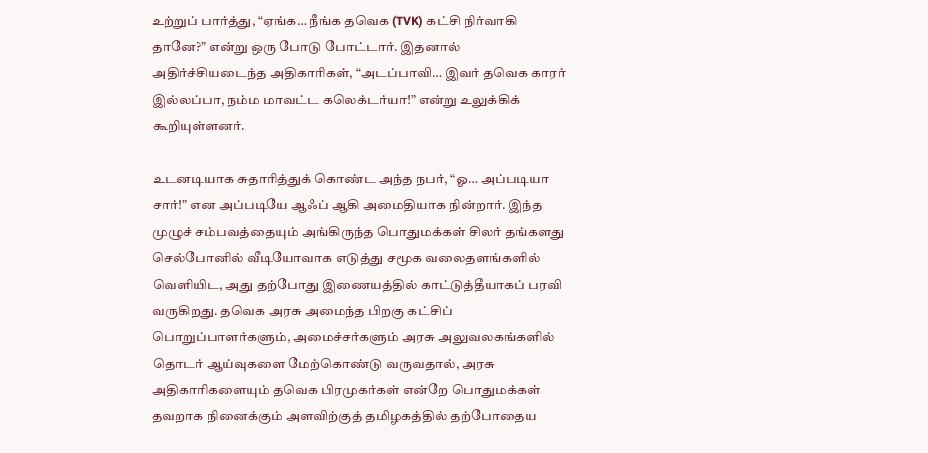உற்றுப் பார்த்து, “ஏங்க… நீங்க தவெக (TVK) கட்சி நிர்வாகி தானே?” என்று ஒரு போடு போட்டார். இதனால் அதிர்ச்சியடைந்த அதிகாரிகள், “அடப்பாவி… இவர் தவெக காரர் இல்லப்பா, நம்ம மாவட்ட கலெக்டர்யா!” என்று உலுக்கிக் கூறியுள்ளனர்.

உடனடியாக சுதாரித்துக் கொண்ட அந்த நபர், “ஓ… அப்படியா சார்!” என அப்படியே ஆஃப் ஆகி அமைதியாக நின்றார். இந்த முழுச் சம்பவத்தையும் அங்கிருந்த பொதுமக்கள் சிலர் தங்களது செல்போனில் வீடியோவாக எடுத்து சமூக வலைதளங்களில் வெளியிட, அது தற்போது இணையத்தில் காட்டுத்தீயாகப் பரவி வருகிறது. தவெக அரசு அமைந்த பிறகு கட்சிப் பொறுப்பாளர்களும், அமைச்சர்களும் அரசு அலுவலகங்களில் தொடர் ஆய்வுகளை மேற்கொண்டு வருவதால், அரசு அதிகாரிகளையும் தவெக பிரமுகர்கள் என்றே பொதுமக்கள் தவறாக நினைக்கும் அளவிற்குத் தமிழகத்தில் தற்போதைய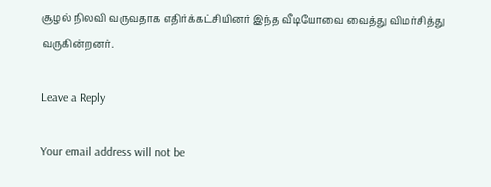சூழல் நிலவி வருவதாக எதிர்க்கட்சியினர் இந்த வீடியோவை வைத்து விமர்சித்து வருகின்றனர்.

Leave a Reply

Your email address will not be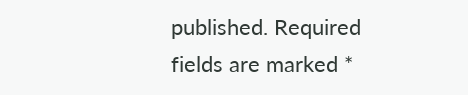published. Required fields are marked *